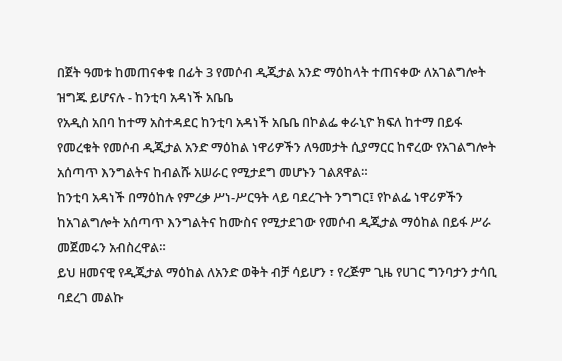በጀት ዓመቱ ከመጠናቀቁ በፊት 3 የመሶብ ዲጂታል አንድ ማዕከላት ተጠናቀው ለአገልግሎት ዝግጁ ይሆናሉ - ከንቲባ አዳነች አቤቤ
የአዲስ አበባ ከተማ አስተዳደር ከንቲባ አዳነች አቤቤ በኮልፌ ቀራኒዮ ክፍለ ከተማ በይፋ የመረቁት የመሶብ ዲጂታል አንድ ማዕከል ነዋሪዎችን ለዓመታት ሲያማርር ከኖረው የአገልግሎት አሰጣጥ እንግልትና ከብልሹ አሠራር የሚታደግ መሆኑን ገልጸዋል።
ከንቲባ አዳነች በማዕከሉ የምረቃ ሥነ-ሥርዓት ላይ ባደረጉት ንግግር፤ የኮልፌ ነዋሪዎችን ከአገልግሎት አሰጣጥ እንግልትና ከሙስና የሚታደገው የመሶብ ዲጂታል ማዕከል በይፋ ሥራ መጀመሩን አብስረዋል።
ይህ ዘመናዊ የዲጂታል ማዕከል ለአንድ ወቅት ብቻ ሳይሆን ፣ የረጅም ጊዜ የሀገር ግንባታን ታሳቢ ባደረገ መልኩ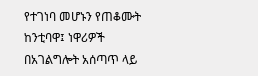የተገነባ መሆኑን የጠቆሙት ከንቲባዋ፤ ነዋሪዎች በአገልግሎት አሰጣጥ ላይ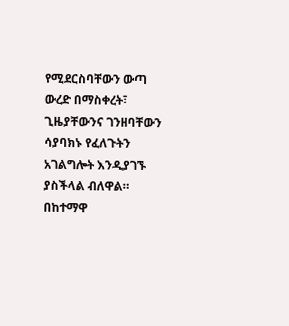የሚደርስባቸውን ውጣ ውረድ በማስቀረት፣ ጊዜያቸውንና ገንዘባቸውን ሳያባክኑ የፈለጉትን አገልግሎት እንዲያገኙ ያስችላል ብለዋል።
በከተማዋ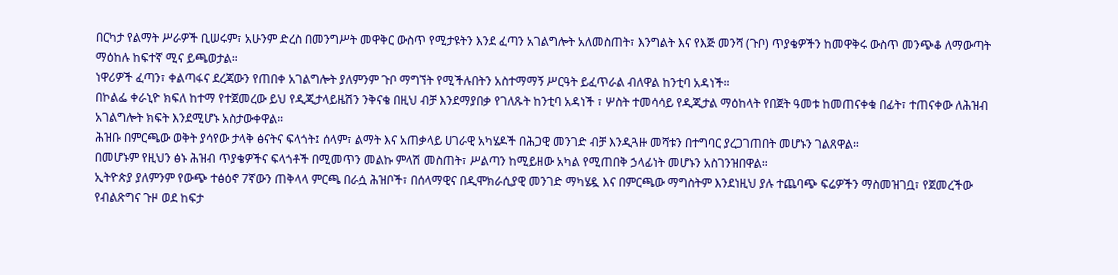በርካታ የልማት ሥራዎች ቢሠሩም፣ አሁንም ድረስ በመንግሥት መዋቅር ውስጥ የሚታዩትን እንደ ፈጣን አገልግሎት አለመስጠት፣ እንግልት እና የእጅ መንሻ (ጉቦ) ጥያቄዎችን ከመዋቅሩ ውስጥ መንጭቆ ለማውጣት ማዕከሉ ከፍተኛ ሚና ይጫወታል።
ነዋሪዎች ፈጣን፣ ቀልጣፋና ደረጃውን የጠበቀ አገልግሎት ያለምንም ጉቦ ማግኘት የሚችሉበትን አስተማማኝ ሥርዓት ይፈጥራል ብለዋል ከንቲባ አዳነች።
በኮልፌ ቀራኒዮ ክፍለ ከተማ የተጀመረው ይህ የዲጂታላይዜሽን ንቅናቄ በዚህ ብቻ እንደማያበቃ የገለጹት ከንቲባ አዳነች ፣ ሦስት ተመሳሳይ የዲጂታል ማዕከላት የበጀት ዓመቱ ከመጠናቀቁ በፊት፣ ተጠናቀው ለሕዝብ አገልግሎት ክፍት እንደሚሆኑ አስታውቀዋል።
ሕዝቡ በምርጫው ወቅት ያሳየው ታላቅ ፅናትና ፍላጎት፤ ሰላም፣ ልማት እና አጠቃላይ ሀገራዊ አካሄዶች በሕጋዊ መንገድ ብቻ እንዲጓዙ መሻቱን በተግባር ያረጋገጠበት መሆኑን ገልጸዋል።
በመሆኑም የዚህን ፅኑ ሕዝብ ጥያቄዎችና ፍላጎቶች በሚመጥን መልኩ ምላሽ መስጠት፣ ሥልጣን ከሚይዘው አካል የሚጠበቅ ኃላፊነት መሆኑን አስገንዝበዋል።
ኢትዮጵያ ያለምንም የውጭ ተፅዕኖ 7ኛውን ጠቅላላ ምርጫ በራሷ ሕዝቦች፣ በሰላማዊና በዲሞክራሲያዊ መንገድ ማካሄዷ እና በምርጫው ማግስትም እንደነዚህ ያሉ ተጨባጭ ፍሬዎችን ማስመዝገቧ፣ የጀመረችው የብልጽግና ጉዞ ወደ ከፍታ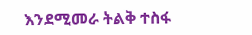እንደሚመራ ትልቅ ተስፋ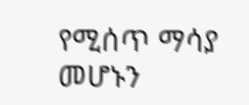የሚሰጥ ማሳያ መሆኑን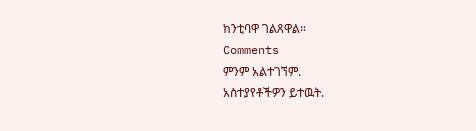ከንቲባዋ ገልጸዋል።
Comments
ምንም አልተገኘም.
አስተያየቶችዎን ይተዉት.